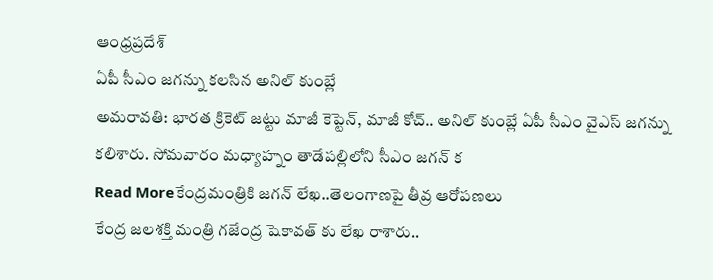ఆంధ్రప్రదేశ్
ఏపీ సీఎం జగన్ను కలసిన అనిల్ కుంబ్లే
అమరావతి: భారత క్రికెట్ జట్టు మాజీ కెప్టెన్, మాజీ కోచ్.. అనిల్ కుంబ్లే ఏపీ సీఎం వైఎస్ జగన్ను కలిశారు. సోమవారం మధ్యాహ్నం తాడేపల్లిలోని సీఎం జగన్ క
Read Moreకేంద్రమంత్రికి జగన్ లేఖ..తెలంగాణపై తీవ్ర ఆరోపణలు
కేంద్ర జలశక్తి మంత్రి గజేంద్ర షెకావత్ కు లేఖ రాశారు..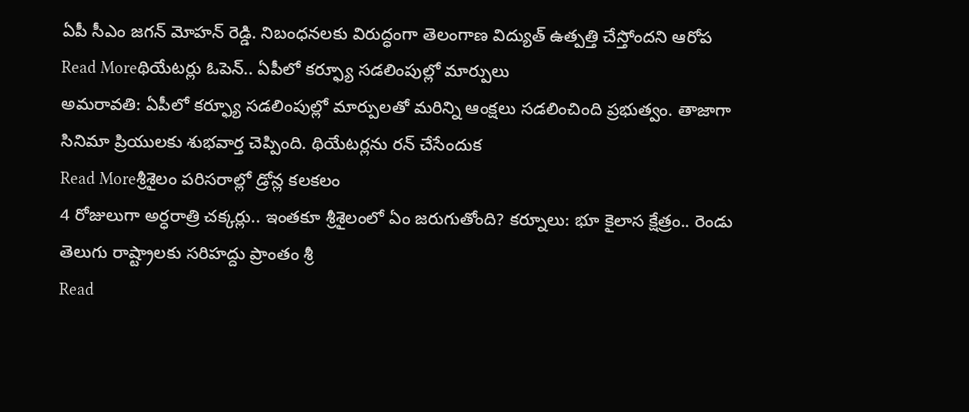ఏపీ సీఎం జగన్ మోహన్ రెడ్డి. నిబంధనలకు విరుద్ధంగా తెలంగాణ విద్యుత్ ఉత్పత్తి చేస్తోందని ఆరోప
Read Moreథియేటర్లు ఓపెన్.. ఏపీలో కర్ఫ్యూ సడలింపుల్లో మార్పులు
అమరావతి: ఏపీలో కర్ఫ్యూ సడలింపుల్లో మార్పులతో మరిన్ని ఆంక్షలు సడలించింది ప్రభుత్వం. తాజాగా సినిమా ప్రియులకు శుభవార్త చెప్పింది. థియేటర్లను రన్ చేసేందుక
Read Moreశ్రీశైలం పరిసరాల్లో డ్రోన్ల కలకలం
4 రోజులుగా అర్ధరాత్రి చక్కర్లు.. ఇంతకూ శ్రీశైలంలో ఏం జరుగుతోంది? కర్నూలు: భూ కైలాస క్షేత్రం.. రెండు తెలుగు రాష్ట్రాలకు సరిహద్దు ప్రాంతం శ్రీ
Read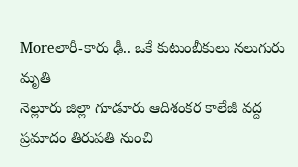Moreలారీ-కారు ఢీ.. ఒకే కుటుంబీకులు నలుగురు మృతి
నెల్లూరు జిల్లా గూడూరు ఆదిశంకర కాలేజీ వద్ద ప్రమాదం తిరుపతి నుంచి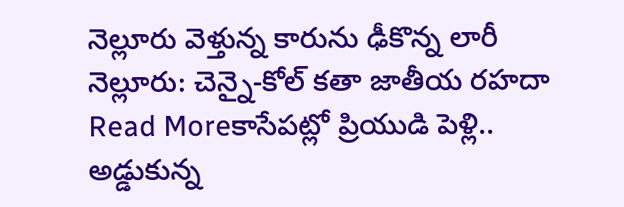నెల్లూరు వెళ్తున్న కారును ఢీకొన్న లారీ నెల్లూరు: చెన్నై-కోల్ కతా జాతీయ రహదా
Read Moreకాసేపట్లో ప్రియుడి పెళ్లి.. అడ్డుకున్న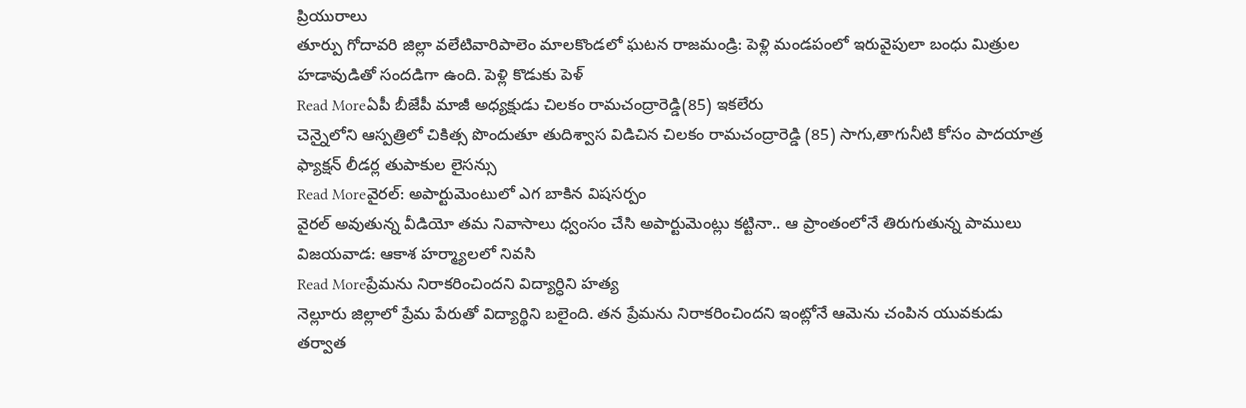ప్రియురాలు
తూర్పు గోదావరి జిల్లా వలేటివారిపాలెం మాలకొండలో ఘటన రాజమండ్రి: పెళ్లి మండపంలో ఇరువైపులా బంధు మిత్రుల హడావుడితో సందడిగా ఉంది. పెళ్లి కొడుకు పెళ్
Read Moreఏపీ బీజేపీ మాజీ అధ్యక్షుడు చిలకం రామచంద్రారెడ్డి(85) ఇకలేరు
చెన్నైలోని ఆస్పత్రిలో చికిత్స పొందుతూ తుదిశ్వాస విడిచిన చిలకం రామచంద్రారెడ్డి (85) సాగు,తాగునీటి కోసం పాదయాత్ర ఫ్యాక్షన్ లీడర్ల తుపాకుల లైసన్సు
Read Moreవైరల్: అపార్టుమెంటులో ఎగ బాకిన విషసర్పం
వైరల్ అవుతున్న వీడియో తమ నివాసాలు ధ్వంసం చేసి అపార్టుమెంట్లు కట్టినా.. ఆ ప్రాంతంలోనే తిరుగుతున్న పాములు విజయవాడ: ఆకాశ హర్మ్యాలలో నివసి
Read Moreప్రేమను నిరాకరించిందని విద్యార్ధిని హత్య
నెల్లూరు జిల్లాలో ప్రేమ పేరుతో విద్యార్థిని బలైంది. తన ప్రేమను నిరాకరించిందని ఇంట్లోనే ఆమెను చంపిన యువకుడు తర్వాత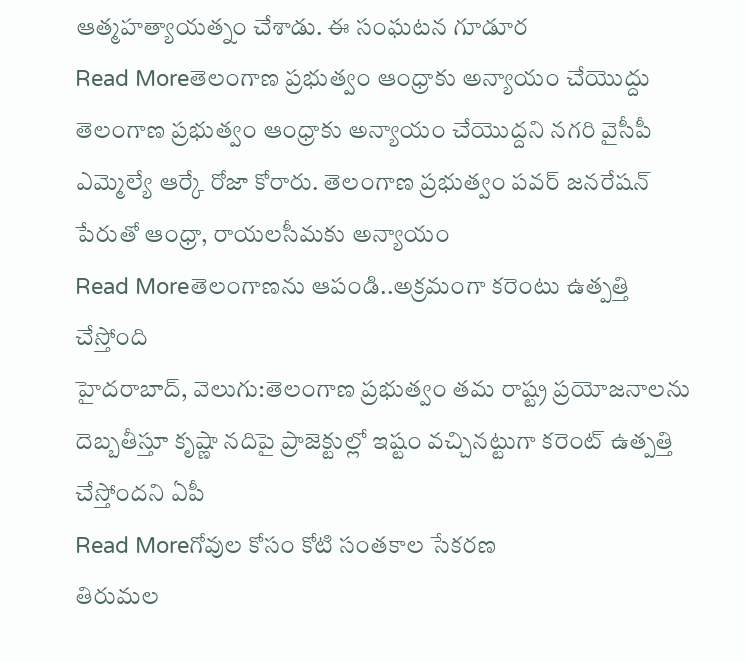ఆత్మహత్యాయత్నం చేశాడు. ఈ సంఘటన గూడూర
Read Moreతెలంగాణ ప్రభుత్వం ఆంధ్రాకు అన్యాయం చేయొద్దు
తెలంగాణ ప్రభుత్వం ఆంధ్రాకు అన్యాయం చేయొద్దని నగరి వైసీపీ ఎమ్మెల్యే ఆర్కే రోజా కోరారు. తెలంగాణ ప్రభుత్వం పవర్ జనరేషన్ పేరుతో ఆంధ్రా, రాయలసీమకు అన్యాయం
Read Moreతెలంగాణను ఆపండి..అక్రమంగా కరెంటు ఉత్పత్తి చేస్తోంది
హైదరాబాద్, వెలుగు:తెలంగాణ ప్రభుత్వం తమ రాష్ట్ర ప్రయోజనాలను దెబ్బతీస్తూ కృష్ణా నదిపై ప్రాజెక్టుల్లో ఇష్టం వచ్చినట్టుగా కరెంట్ ఉత్పత్తి చేస్తోందని ఏపీ
Read Moreగోవుల కోసం కోటి సంతకాల సేకరణ
తిరుమల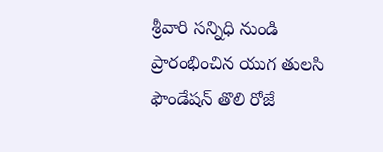శ్రీవారి సన్నిధి నుండి ప్రారంభించిన యుగ తులసి ఫౌండేషన్ తొలి రోజే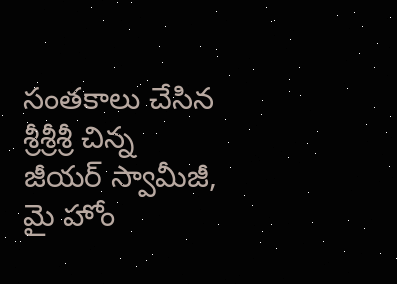సంతకాలు చేసిన శ్రీశ్రీశ్రీ చిన్న జీయర్ స్వామీజీ, మై హోం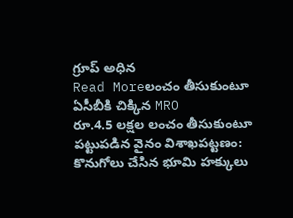గ్రూప్ అధిన
Read Moreలంచం తీసుకుంటూ ఏసీబీకి చిక్కిన MRO
రూ.4.5 లక్షల లంచం తీసుకుంటూ పట్టుపడిన వైనం విశాఖపట్టణం: కొనుగోలు చేసిన భూమి హక్కులు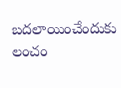బదలాయించేందుకు లంచం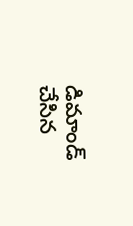డిమాండ్ చేసిన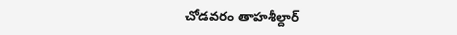చోడవరం తాహశీల్దార్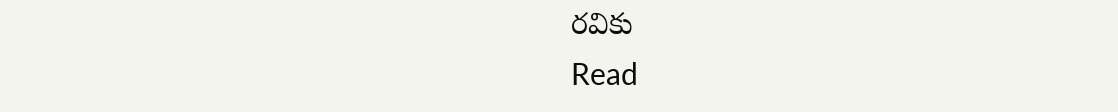రవికు
Read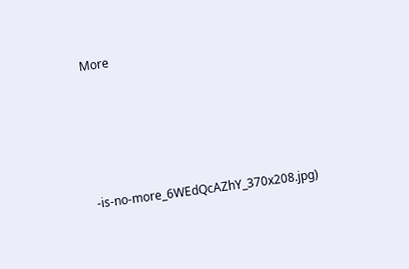More






-is-no-more_6WEdQcAZhY_370x208.jpg)